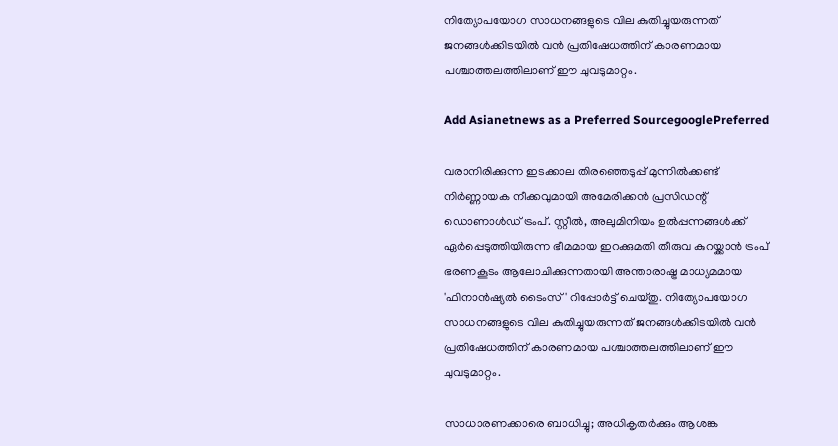നിത്യോപയോഗ സാധനങ്ങളുടെ വില കുതിച്ചുയരുന്നത് ജനങ്ങള്‍ക്കിടയില്‍ വന്‍ പ്രതിഷേധത്തിന് കാരണമായ പശ്ചാത്തലത്തിലാണ് ഈ ചുവടുമാറ്റം.

Add Asianetnews as a Preferred SourcegooglePreferred

വരാനിരിക്കുന്ന ഇടക്കാല തിരഞ്ഞെടുപ്പ് മുന്നില്‍ക്കണ്ട് നിര്‍ണ്ണായക നീക്കവുമായി അമേരിക്കന്‍ പ്രസിഡന്റ് ഡൊണാള്‍ഡ് ട്രംപ്. സ്റ്റീല്‍, അലുമിനിയം ഉല്‍പ്പന്നങ്ങള്‍ക്ക് ഏര്‍പ്പെടുത്തിയിരുന്ന ഭീമമായ ഇറക്കുമതി തീരുവ കുറയ്ക്കാന്‍ ട്രംപ് ഭരണകൂടം ആലോചിക്കുന്നതായി അന്താരാഷ്ട്ര മാധ്യമമായ 'ഫിനാന്‍ഷ്യല്‍ ടൈംസ്' റിപ്പോര്‍ട്ട് ചെയ്തു. നിത്യോപയോഗ സാധനങ്ങളുടെ വില കുതിച്ചുയരുന്നത് ജനങ്ങള്‍ക്കിടയില്‍ വന്‍ പ്രതിഷേധത്തിന് കാരണമായ പശ്ചാത്തലത്തിലാണ് ഈ ചുവടുമാറ്റം.

സാധാരണക്കാരെ ബാധിച്ചു; അധികൃതര്‍ക്കും ആശങ്ക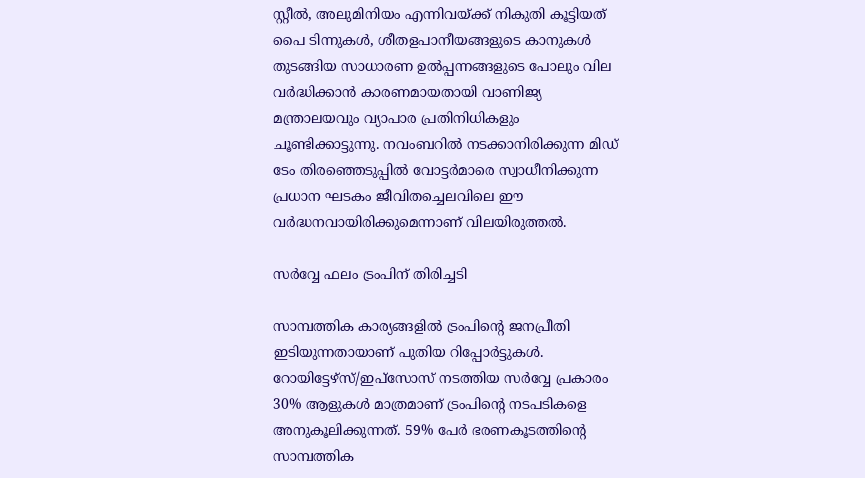സ്റ്റീല്‍, അലുമിനിയം എന്നിവയ്ക്ക് നികുതി കൂട്ടിയത് പൈ ടിന്നുകള്‍, ശീതളപാനീയങ്ങളുടെ കാനുകള്‍ തുടങ്ങിയ സാധാരണ ഉല്‍പ്പന്നങ്ങളുടെ പോലും വില വര്‍ദ്ധിക്കാന്‍ കാരണമായതായി വാണിജ്യ മന്ത്രാലയവും വ്യാപാര പ്രതിനിധികളും ചൂണ്ടിക്കാട്ടുന്നു. നവംബറില്‍ നടക്കാനിരിക്കുന്ന മിഡ് ടേം തിരഞ്ഞെടുപ്പില്‍ വോട്ടര്‍മാരെ സ്വാധീനിക്കുന്ന പ്രധാന ഘടകം ജീവിതച്ചെലവിലെ ഈ വര്‍ദ്ധനവായിരിക്കുമെന്നാണ് വിലയിരുത്തല്‍.

സര്‍വ്വേ ഫലം ട്രംപിന് തിരിച്ചടി

സാമ്പത്തിക കാര്യങ്ങളില്‍ ട്രംപിന്റെ ജനപ്രീതി ഇടിയുന്നതായാണ് പുതിയ റിപ്പോര്‍ട്ടുകള്‍. റോയിട്ടേഴ്‌സ്/ഇപ്‌സോസ് നടത്തിയ സര്‍വ്വേ പ്രകാരം 30% ആളുകള്‍ മാത്രമാണ് ട്രംപിന്റെ നടപടികളെ അനുകൂലിക്കുന്നത്. 59% പേര്‍ ഭരണകൂടത്തിന്റെ സാമ്പത്തിക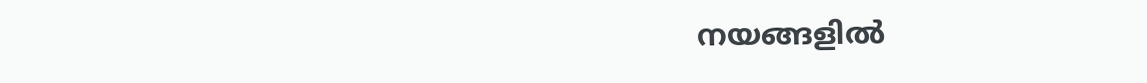നയങ്ങളില്‍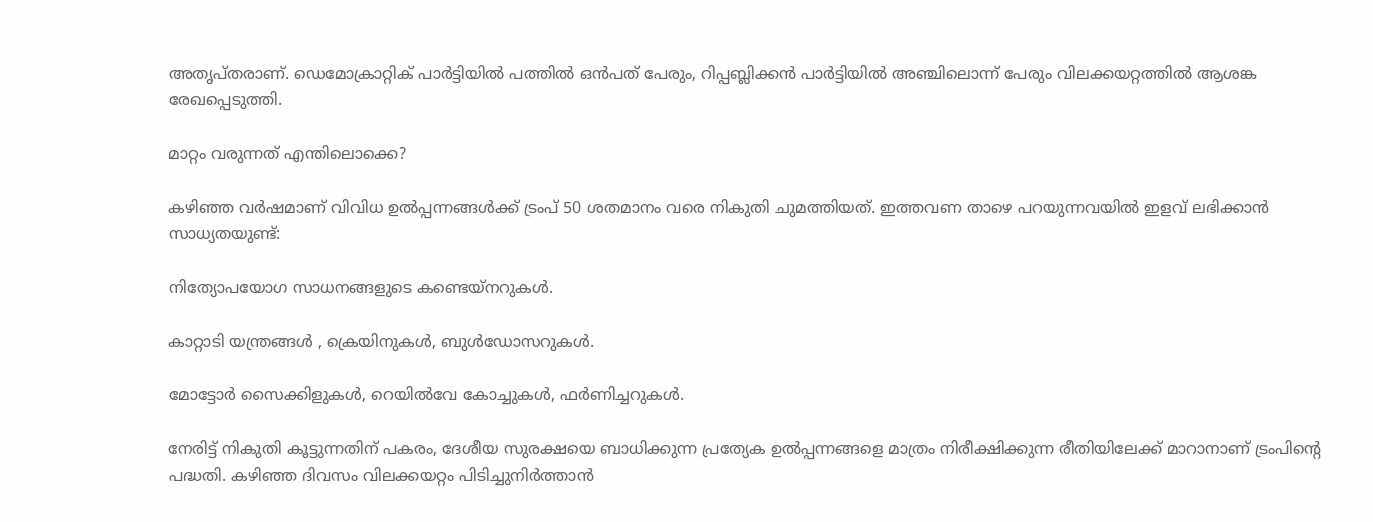അതൃപ്തരാണ്. ഡെമോക്രാറ്റിക് പാര്‍ട്ടിയില്‍ പത്തില്‍ ഒന്‍പത് പേരും, റിപ്പബ്ലിക്കന്‍ പാര്‍ട്ടിയില്‍ അഞ്ചിലൊന്ന് പേരും വിലക്കയറ്റത്തില്‍ ആശങ്ക രേഖപ്പെടുത്തി.

മാറ്റം വരുന്നത് എന്തിലൊക്കെ?

കഴിഞ്ഞ വര്‍ഷമാണ് വിവിധ ഉല്‍പ്പന്നങ്ങള്‍ക്ക് ട്രംപ് 50 ശതമാനം വരെ നികുതി ചുമത്തിയത്. ഇത്തവണ താഴെ പറയുന്നവയില്‍ ഇളവ് ലഭിക്കാന്‍ സാധ്യതയുണ്ട്:

നിത്യോപയോഗ സാധനങ്ങളുടെ കണ്ടെയ്‌നറുകള്‍.

കാറ്റാടി യന്ത്രങ്ങള്‍ , ക്രെയിനുകള്‍, ബുള്‍ഡോസറുകള്‍.

മോട്ടോര്‍ സൈക്കിളുകള്‍, റെയില്‍വേ കോച്ചുകള്‍, ഫര്‍ണിച്ചറുകള്‍.

നേരിട്ട് നികുതി കൂട്ടുന്നതിന് പകരം, ദേശീയ സുരക്ഷയെ ബാധിക്കുന്ന പ്രത്യേക ഉല്‍പ്പന്നങ്ങളെ മാത്രം നിരീക്ഷിക്കുന്ന രീതിയിലേക്ക് മാറാനാണ് ട്രംപിന്റെ പദ്ധതി. കഴിഞ്ഞ ദിവസം വിലക്കയറ്റം പിടിച്ചുനിര്‍ത്താന്‍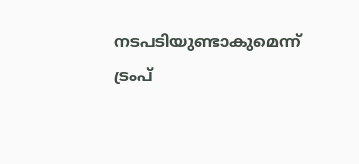നടപടിയുണ്ടാകുമെന്ന് ട്രംപ്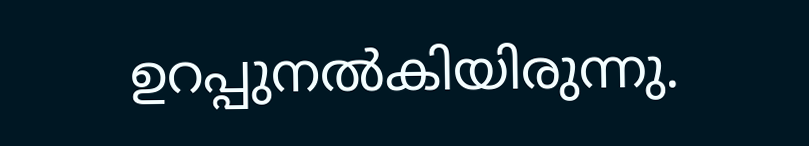ഉറപ്പുനല്‍കിയിരുന്നു.